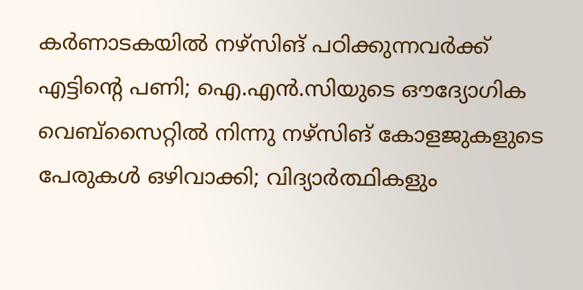കര്‍ണാടകയില്‍ നഴ്‌സിങ് പഠിക്കുന്നവര്‍ക്ക് എട്ടിന്റെ പണി; ഐ.എന്‍.സിയുടെ ഔദ്യോഗിക വെബ്‌സൈറ്റില്‍ നിന്നു നഴ്‌സിങ് കോളജുകളുടെ പേരുകള്‍ ഒഴിവാക്കി; വിദ്യാര്‍ത്ഥികളും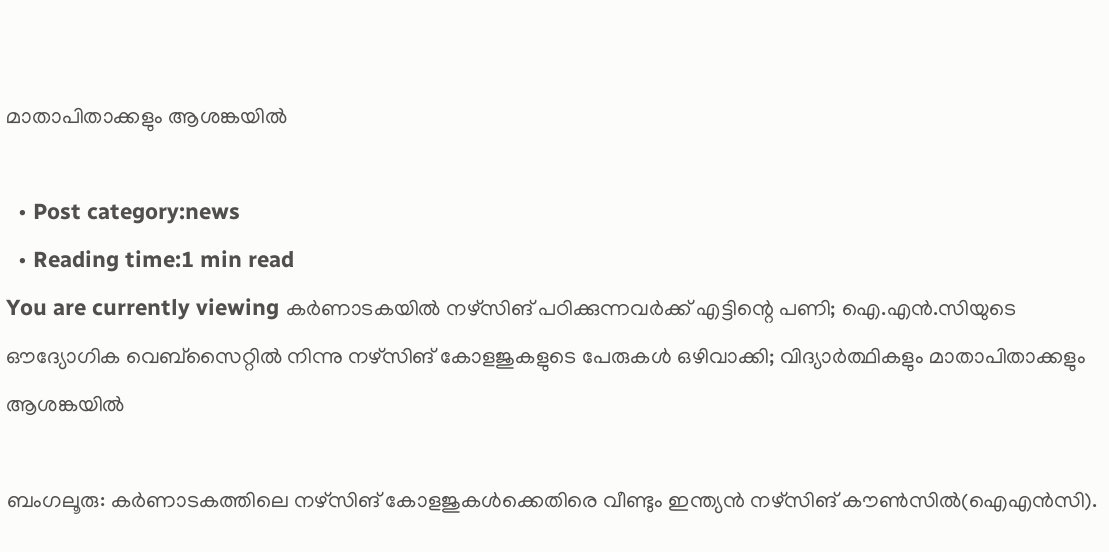മാതാപിതാക്കളും ആശങ്കയില്‍

  • Post category:news
  • Reading time:1 min read
You are currently viewing കര്‍ണാടകയില്‍ നഴ്‌സിങ് പഠിക്കുന്നവര്‍ക്ക് എട്ടിന്റെ പണി; ഐ.എന്‍.സിയുടെ ഔദ്യോഗിക വെബ്‌സൈറ്റില്‍ നിന്നു നഴ്‌സിങ് കോളജുകളുടെ പേരുകള്‍ ഒഴിവാക്കി; വിദ്യാര്‍ത്ഥികളും മാതാപിതാക്കളും ആശങ്കയില്‍

ബംഗലൂരു: കര്‍ണാടകത്തിലെ നഴ്‌സിങ് കോളജുകള്‍ക്കെതിരെ വീണ്ടും ഇന്ത്യന്‍ നഴ്‌സിങ് കൗണ്‍സില്‍(ഐഎന്‍സി).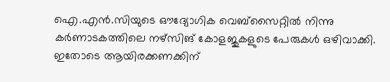ഐ.എന്‍.സിയുടെ ഔദ്യോഗിക വെബ്‌സൈറ്റില്‍ നിന്നു കര്‍ണാടകത്തിലെ നഴ്‌സിങ് കോളജുകളുടെ പേരുകള്‍ ഒഴിവാക്കി.
ഇതോടെ ആയിരക്കണക്കിന്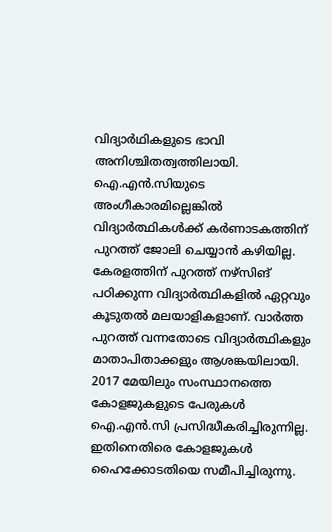വിദ്യാര്‍ഥികളുടെ ഭാവി അനിശ്ചിതത്വത്തിലായി. ഐ.എന്‍.സിയുടെ അംഗീകാരമില്ലെങ്കില്‍ വിദ്യാര്‍ത്ഥികള്‍ക്ക് കര്‍ണാടകത്തിന് പുറത്ത് ജോലി ചെയ്യാന്‍ കഴിയില്ല. കേരളത്തിന് പുറത്ത് നഴ്‌സിങ് പഠിക്കുന്ന വിദ്യാര്‍ത്ഥികളില്‍ ഏറ്റവും കൂടുതല്‍ മലയാളികളാണ്. വാര്‍ത്ത പുറത്ത് വന്നതോടെ വിദ്യാര്‍ത്ഥികളും മാതാപിതാക്കളും ആശങ്കയിലായി. 2017 മേയിലും സംസ്ഥാനത്തെ കോളജുകളുടെ പേരുകള്‍ ഐ.എന്‍.സി പ്രസിദ്ധീകരിച്ചിരുന്നില്ല. ഇതിനെതിരെ കോളജുകള്‍ ഹൈക്കോടതിയെ സമീപിച്ചിരുന്നു.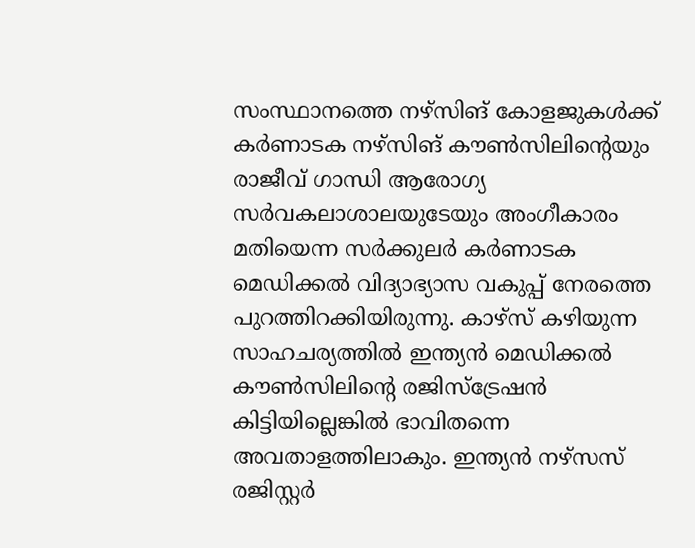സംസ്ഥാനത്തെ നഴ്‌സിങ് കോളജുകള്‍ക്ക് കര്‍ണാടക നഴ്‌സിങ് കൗണ്‍സിലിന്റെയും രാജീവ് ഗാന്ധി ആരോഗ്യ സര്‍വകലാശാലയുടേയും അംഗീകാരം മതിയെന്ന സര്‍ക്കുലര്‍ കര്‍ണാടക മെഡിക്കല്‍ വിദ്യാഭ്യാസ വകുപ്പ് നേരത്തെ പുറത്തിറക്കിയിരുന്നു. കാഴ്‌സ് കഴിയുന്ന സാഹചര്യത്തില്‍ ഇന്ത്യന്‍ മെഡിക്കല്‍ കൗണ്‍സിലിന്റെ രജിസ്‌ട്രേഷന്‍ കിട്ടിയില്ലെങ്കില്‍ ഭാവിതന്നെ അവതാളത്തിലാകും. ഇന്ത്യന്‍ നഴ്‌സസ് രജിസ്റ്റര്‍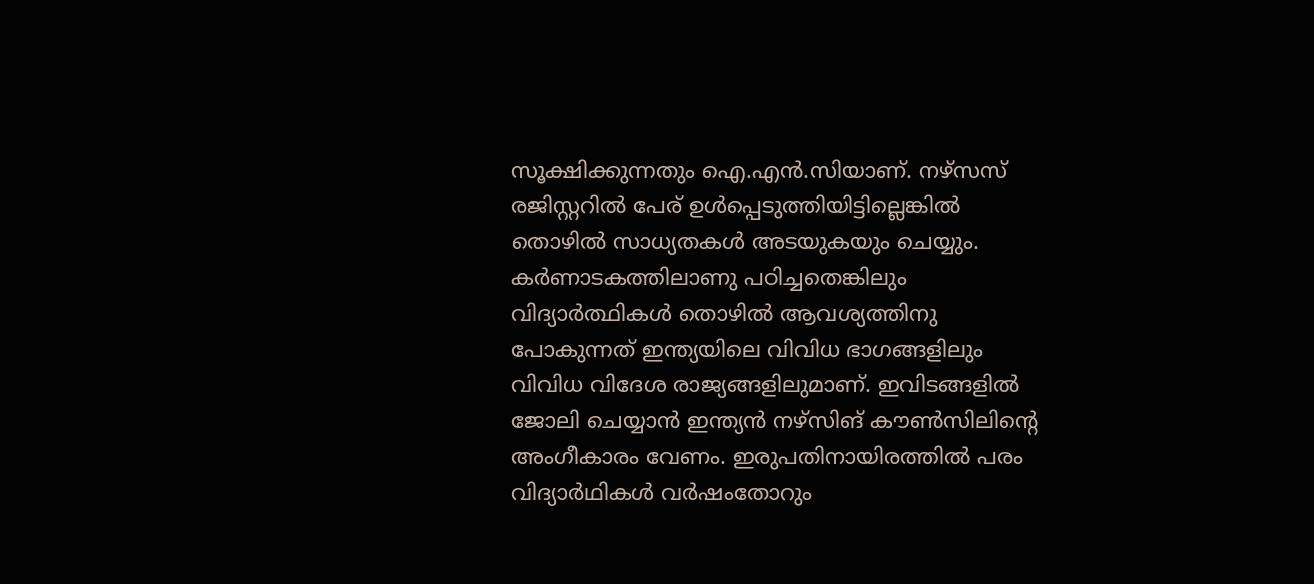സൂക്ഷിക്കുന്നതും ഐ.എന്‍.സിയാണ്. നഴ്‌സസ് രജിസ്റ്ററില്‍ പേര് ഉള്‍പ്പെടുത്തിയിട്ടില്ലെങ്കില്‍ തൊഴില്‍ സാധ്യതകള്‍ അടയുകയും ചെയ്യും. കര്‍ണാടകത്തിലാണു പഠിച്ചതെങ്കിലും വിദ്യാര്‍ത്ഥികള്‍ തൊഴില്‍ ആവശ്യത്തിനു പോകുന്നത് ഇന്ത്യയിലെ വിവിധ ഭാഗങ്ങളിലും വിവിധ വിദേശ രാജ്യങ്ങളിലുമാണ്. ഇവിടങ്ങളില്‍ ജോലി ചെയ്യാന്‍ ഇന്ത്യന്‍ നഴ്‌സിങ് കൗണ്‍സിലിന്റെ അംഗീകാരം വേണം. ഇരുപതിനായിരത്തില്‍ പരം വിദ്യാര്‍ഥികള്‍ വര്‍ഷംതോറും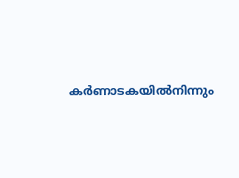കര്‍ണാടകയില്‍നിന്നും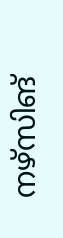നഴ്‌സിങ്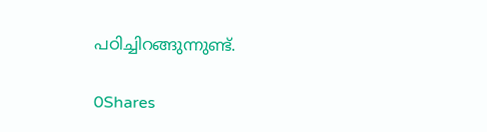പഠിച്ചിറങ്ങുന്നുണ്ട്.

0Shares